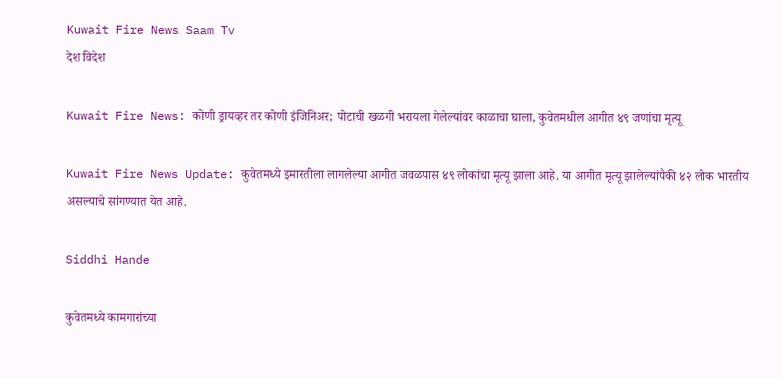Kuwait Fire News Saam Tv
देश विदेश

Kuwait Fire News: कोणी ड्रायव्हर तर कोणी इंजिनिअर; पोटाची खळगी भरायला गेलेल्यांवर काळाचा घाला, कुवेतमधील आगीत ४९ जणांचा मृत्यू

Kuwait Fire News Update: कुवेतमध्ये इमारतीला लागलेल्या आगीत जवळपास ४९ लोकांचा मृत्यू झाला आहे. या आगीत मृत्यू झालेल्यांपैकी ४२ लोक भारतीय असल्याचे सांगण्यात येत आहे.

Siddhi Hande

कुवेतमध्ये कामगारांच्या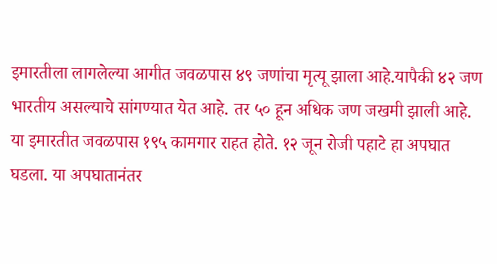इमारतीला लागलेल्या आगीत जवळपास ४९ जणांचा मृत्यू झाला आहे.यापैकी ४२ जण भारतीय असल्याचे सांगण्यात येत आहे. तर ५० हून अधिक जण जखमी झाली आहे. या इमारतीत जवळपास १९५ कामगार राहत होते. १२ जून रोजी पहाटे हा अपघात घडला. या अपघातानंतर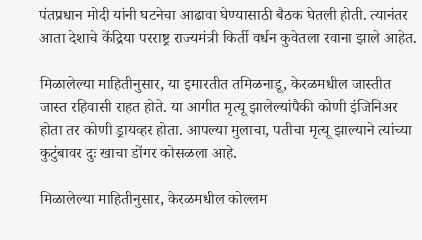पंतप्रधान मोदी यांनी घटनेचा आढावा घेण्यासाठी बैठक घेतली होती. त्यानंतर आता देशाचे केंद्रिया परराष्ट्र राज्यमंत्री किर्ती वर्धन कुवेतला रवाना झाले आहेत.

मिळालेल्या माहितीनुसार, या इमारतीत तमिळनाडू, केरळमधील जास्तीत जास्त रहिवासी राहत होते. या आगीत मृत्यू झालेल्यांपैकी कोणी इंजिनिअर होता तर कोणी ड्रायव्हर होता. आपल्या मुलाचा, पतीचा मृत्यू झाल्याने त्यांच्या कुटुंबावर दुः खाचा डोंगर कोसळला आहे.

मिळालेल्या माहितीनुसार, केरळमधील कोल्लम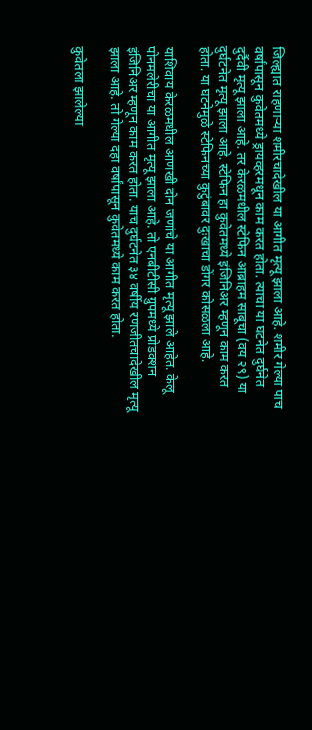जिल्ह्यात राहणाऱ्या शमीरचादेखील या आगीत मृत्यू झाला आहे. शमीर गेल्या पाच वर्षांपासून कुवेतमध्ये ड्रायव्हरमधून काम करत होता. त्याचा या घटनेत दुर्घनेत दुर्दैवी मृत्यू झाला आहे. तर केरळमधील स्टेफिन आब्राहम साबूचा (वय २९) या दुर्घटनेत मृत्यू झाला आहे. स्टेफिन हा कुवेतमध्ये इंजिनिअर म्हणून काम करत होता. या घटनेमुळे स्टेफिनच्या कुटुंबावर दुःखाचा डोंगर कोसळला आहे.

याशिवाय केरळमधील आणखी दोन जणांचे या आगीत मृत्यू झाले आहेत. केलू पोनमलेरीचा या आगीत मृत्यू झाला आहे. तो एनबीटीसी ग्रुपमध्ये प्रोडक्शन इंजिनिअर म्हणून काम करत होता. याच दुर्घटनेत ३४ वर्षीय रणजीतचादेखील मृत्यू झाला आहे. तो गेल्या दहा वर्षांपासून कुवेतमध्ये काम करत होता.

कुवेतला झालेल्या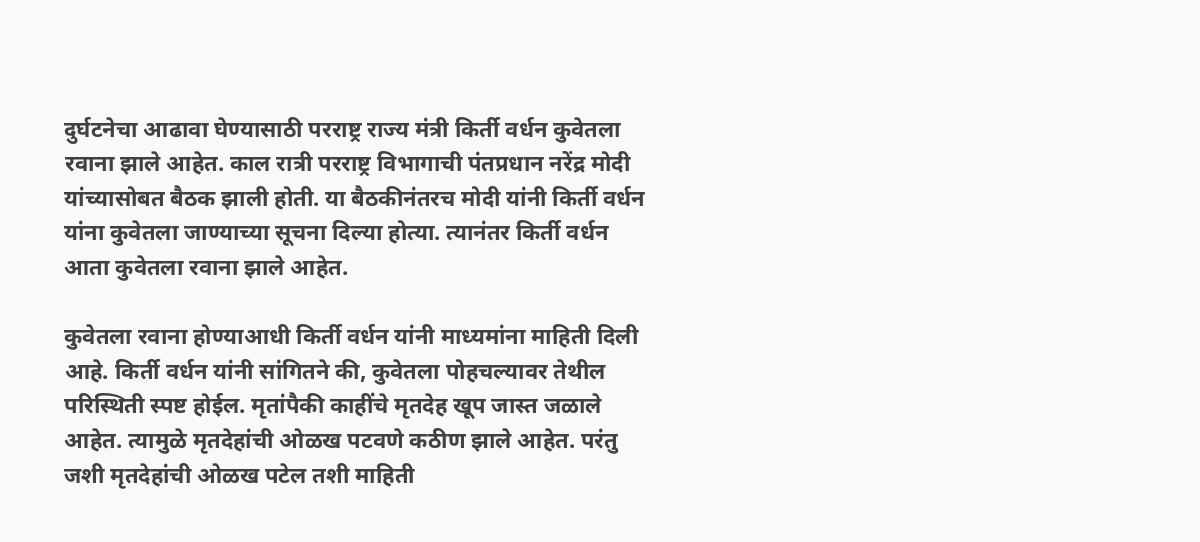दुर्घटनेचा आढावा घेण्यासाठी परराष्ट्र राज्य मंत्री किर्ती वर्धन कुवेतला रवाना झाले आहेत. काल रात्री परराष्ट्र विभागाची पंतप्रधान नरेंद्र मोदी यांच्यासोबत बैठक झाली होती. या बैठकीनंतरच मोदी यांनी किर्ती वर्धन यांना कुवेतला जाण्याच्या सूचना दिल्या होत्या. त्यानंतर किर्ती वर्धन आता कुवेतला रवाना झाले आहेत.

कुवेतला रवाना होण्याआधी किर्ती वर्धन यांनी माध्यमांना माहिती दिली आहे. किर्ती वर्धन यांनी सांगितने की, कुवेतला पोहचल्यावर तेथील परिस्थिती स्पष्ट होईल. मृतांपैकी काहींचे मृतदेह खूप जास्त जळाले आहेत. त्यामुळे मृतदेहांची ओळख पटवणे कठीण झाले आहेत. परंतु जशी मृतदेहांची ओळख पटेल तशी माहिती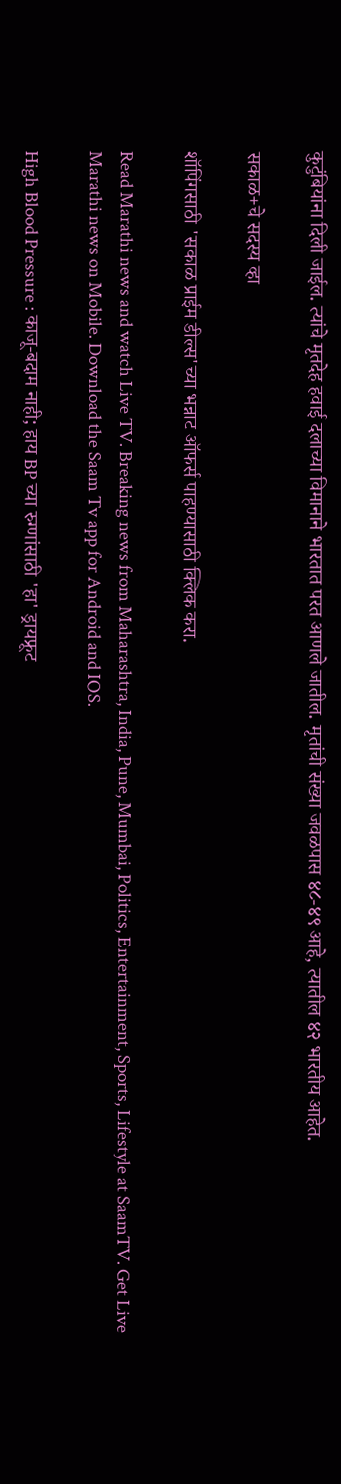कुटुंबियांना दिली जाईल. त्यांचे मृतदेह हवाई दलाच्या विमानाने भारतात परत आणले जातील. मृतांची संख्या जवळपास ४८-४९ आहे, त्यातील ४२ भारतीय आहेत.

सकाळ+चे सदस्य व्हा

शॉपिंगसाठी 'सकाळ प्राईम डील्स'च्या भन्नाट ऑफर्स पाहण्यासाठी क्लिक करा.

Read Marathi news and watch Live TV. Breaking news from Maharashtra, India, Pune, Mumbai, Politics, Entertainment, Sports, Lifestyle at SaamTV. Get Live Marathi news on Mobile. Download the Saam Tv app for Android and IOS.

High Blood Pressure : काजू-बदाम नाही; हाय BP च्या रुग्णांसाठी 'हा' ड्रायफ्रूट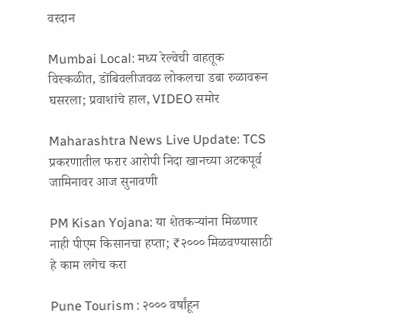वरदान

Mumbai Local: मध्य रेल्वेची वाहतूक विस्कळीत, डोंबिवलीजवळ लोकलचा डबा रुळावरून घसरला; प्रवाशांचे हाल, VIDEO समोर

Maharashtra News Live Update: TCS प्रकरणातील फरार आरोपी निदा खानच्या अटकपूर्व जामिनावर आज सुनावणी

PM Kisan Yojana: या शेतकऱ्यांना मिळणार नाही पीएम किसानचा हप्ता; ₹२००० मिळवण्यासाठी हे काम लगेच करा

Pune Tourism : २००० वर्षांहून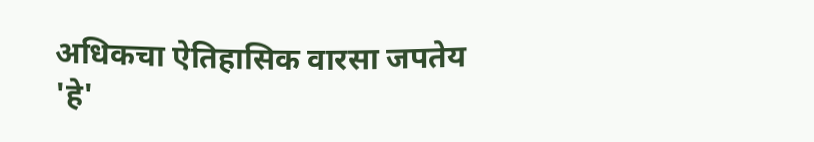अधिकचा ऐतिहासिक वारसा जपतेय 'हे'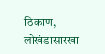ठिकाण, लोखंडासारखा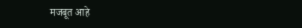मजबूत आहे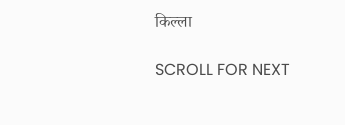किल्ला

SCROLL FOR NEXT